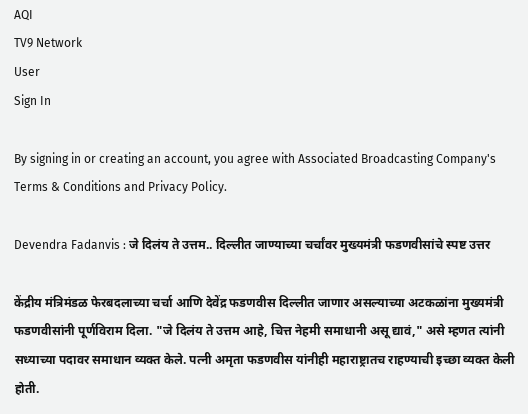AQI
TV9 Network
User
Sign In

By signing in or creating an account, you agree with Associated Broadcasting Company's Terms & Conditions and Privacy Policy.

Devendra Fadanvis : जे दिलंय ते उत्तम.. दिल्लीत जाण्याच्या चर्चांवर मुख्यमंत्री फडणवीसांचे स्पष्ट उत्तर

केंद्रीय मंत्रिमंडळ फेरबदलाच्या चर्चा आणि देवेंद्र फडणवीस दिल्लीत जाणार असल्याच्या अटकळांना मुख्यमंत्री फडणवीसांनी पूर्णविराम दिला. "जे दिलंय ते उत्तम आहे, चित्त नेहमी समाधानी असू द्यावं," असे म्हणत त्यांनी सध्याच्या पदावर समाधान व्यक्त केले. पत्नी अमृता फडणवीस यांनीही महाराष्ट्रातच राहण्याची इच्छा व्यक्त केली होती.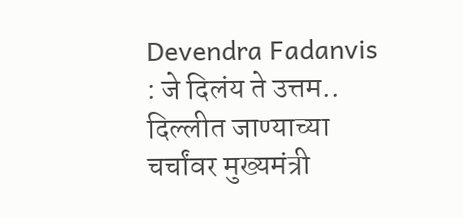Devendra Fadanvis : जे दिलंय ते उत्तम.. दिल्लीत जाण्याच्या चर्चांवर मुख्यमंत्री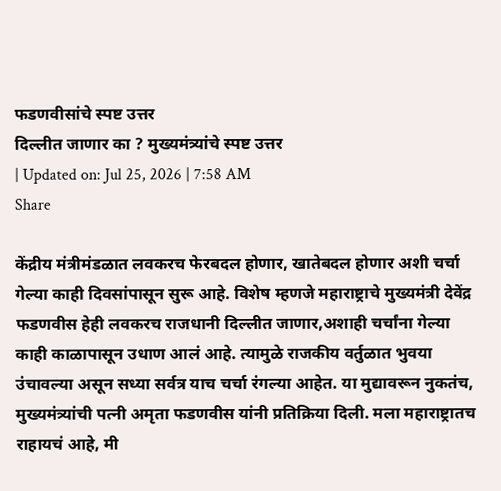फडणवीसांचे स्पष्ट उत्तर
दिल्लीत जाणार का ? मुख्यमंत्र्यांचे स्पष्ट उत्तर
| Updated on: Jul 25, 2026 | 7:58 AM
Share

केंद्रीय मंत्रीमंडळात लवकरच फेरबदल होणार, खातेबदल होणार अशी चर्चा गेल्या काही दिवसांपासून सुरू आहे. विशेष म्हणजे महाराष्ट्राचे मुख्यमंत्री देवेंद्र फडणवीस हेही लवकरच राजधानी दिल्लीत जाणार,अशाही चर्चांना गेल्या काही काळापासून उधाण आलं आहे. त्यामुळे राजकीय वर्तुळात भुवया उंचावल्या असून सध्या सर्वत्र याच चर्चा रंगल्या आहेत. या मुद्यावरून नुकतंच, मुख्यमंत्र्यांची पत्नी अमृता फडणवीस यांनी प्रतिक्रिया दिली. मला महाराष्ट्रातच राहायचं आहे, मी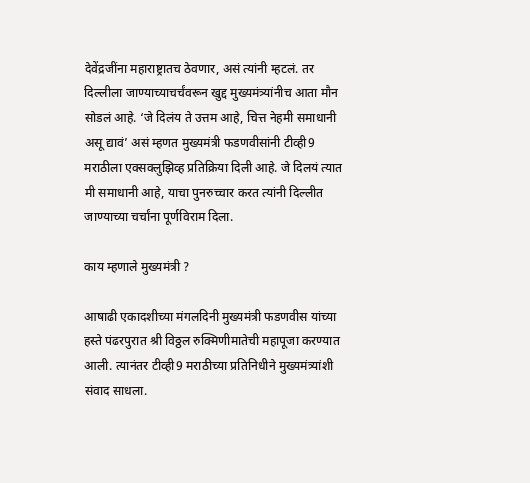देवेंद्रजींना महाराष्ट्रातच ठेवणार, असं त्यांनी म्हटलं. तर दिल्लीला जाण्याच्याचर्चंवरून खुद्द मुख्यमंत्र्यांनीच आता मौन सोडलं आहे. ‘जे दिलंय ते उत्तम आहे, चित्त नेहमी समाधानी असू द्यावं’ असं म्हणत मुख्यमंत्री फडणवीसांनी टीव्ही9 मराठीला एक्सक्लुझिव्ह प्रतिक्रिया दिली आहे. जे दिलयं त्यात मी समाधानी आहे, याचा पुनरुच्चार करत त्यांनी दिल्लीत जाण्याच्या चर्चांना पूर्णविराम दिला.

काय म्हणाले मुख्यमंत्री ?

आषाढी एकादशीच्या मंगलदिनी मुख्यमंत्री फडणवीस यांच्या हस्ते पंढरपुरात श्री विठ्ठल रुक्मिणीमातेची महापूजा करण्यात आली. त्यानंतर टीव्ही9 मराठीच्या प्रतिनिधीने मुख्यमंत्र्यांशी संवाद साधला.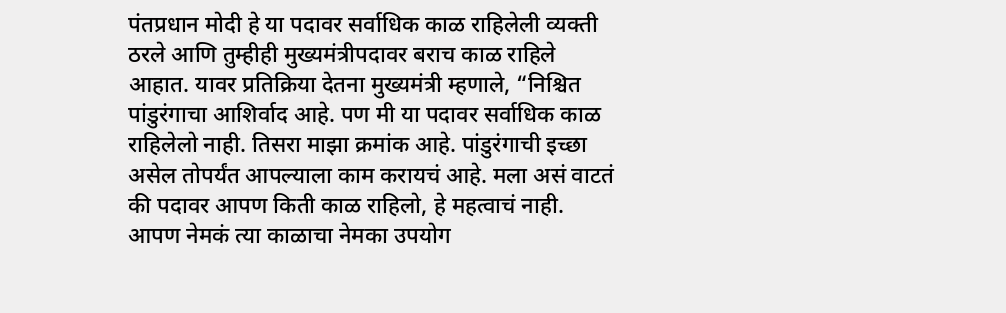पंतप्रधान मोदी हे या पदावर सर्वाधिक काळ राहिलेली व्यक्ती ठरले आणि तुम्हीही मुख्यमंत्रीपदावर बराच काळ राहिले आहात. यावर प्रतिक्रिया देतना मुख्यमंत्री म्हणाले, “निश्चित पांडुरंगाचा आशिर्वाद आहे. पण मी या पदावर सर्वाधिक काळ राहिलेलो नाही. तिसरा माझा क्रमांक आहे. पांडुरंगाची इच्छा असेल तोपर्यंत आपल्याला काम करायचं आहे. मला असं वाटतं की पदावर आपण किती काळ राहिलो, हे महत्वाचं नाही. आपण नेमकं त्या काळाचा नेमका उपयोग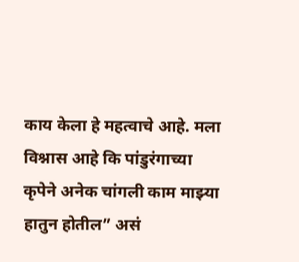काय केला हे महत्वाचे आहे. मला विश्नास आहे कि पांडुरंगाच्या कृपेने अनेक चांगली काम माझ्या हातुन होतील” असं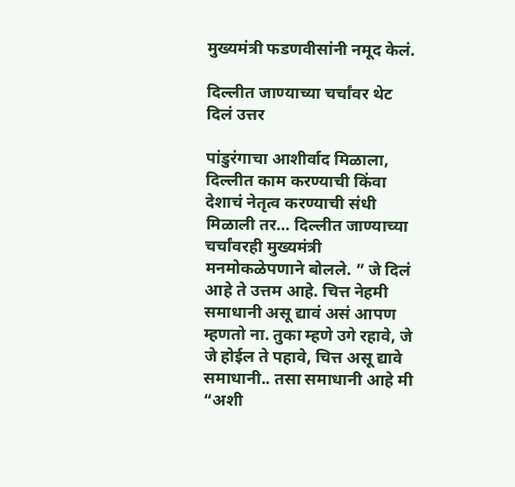मुख्यमंत्री फडणवीसांनी नमूद केलं.

दिल्लीत जाण्याच्या चर्चांवर थेट दिलं उत्तर

पांडुरंगाचा आशीर्वाद मिळाला, दिल्लीत काम करण्याची किंवा देशाचं नेतृत्व करण्याची संधी मिळाली तर… दिल्लीत जाण्याच्या चर्चांवरही मुख्यमंत्री मनमोकळेपणाने बोलले. ” जे दिलं आहे ते उत्तम आहे. चित्त नेहमी समाधानी असू द्यावं असं आपण म्हणतो ना. तुका म्हणे उगे रहावे, जे जे होईल ते पहावे, चित्त असू द्यावे समाधानी.. तसा समाधानी आहे मी “अशी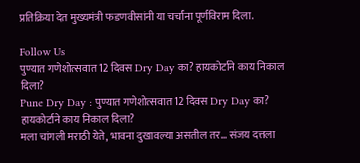प्रतिक्रिया देत मुख्यमंत्री फडणवीसांनी या चर्चांना पूर्णविराम दिला.

Follow Us
पुण्यात गणेशोत्सवात 12 दिवस Dry Day का? हायकोर्टाने काय निकाल दिला?
Pune Dry Day : पुण्यात गणेशोत्सवात 12 दिवस Dry Day का? हायकोर्टाने काय निकाल दिला?
मला चांगली मराठी येते, भावना दुखावल्या असतील तर... संजय दत्तला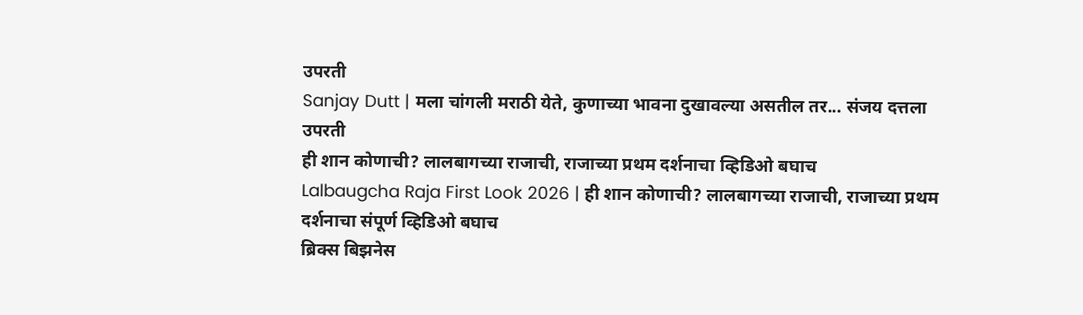उपरती
Sanjay Dutt | मला चांगली मराठी येते, कुणाच्या भावना दुखावल्या असतील तर... संजय दत्तला उपरती
ही शान कोणाची? लालबागच्या राजाची, राजाच्या प्रथम दर्शनाचा व्हिडिओ बघाच
Lalbaugcha Raja First Look 2026 | ही शान कोणाची? लालबागच्या राजाची, राजाच्या प्रथम दर्शनाचा संपूर्ण व्हिडिओ बघाच
ब्रिक्स बिझनेस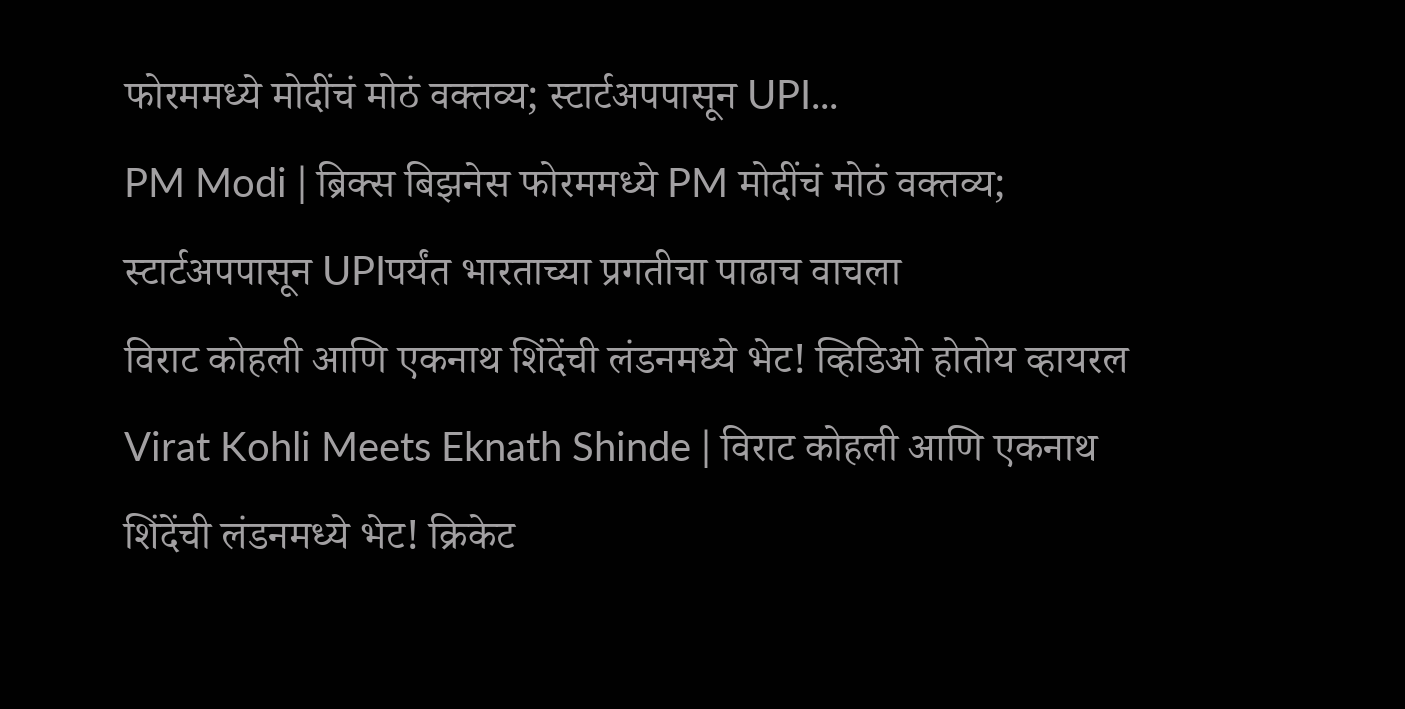फोरममध्ये मोदींचं मोठं वक्तव्य; स्टार्टअपपासून UPI...
PM Modi | ब्रिक्स बिझनेस फोरममध्ये PM मोदींचं मोठं वक्तव्य; स्टार्टअपपासून UPIपर्यंत भारताच्या प्रगतीचा पाढाच वाचला
विराट कोहली आणि एकनाथ शिंदेंची लंडनमध्ये भेट! व्हिडिओ होतोय व्हायरल
Virat Kohli Meets Eknath Shinde | विराट कोहली आणि एकनाथ शिंदेंची लंडनमध्ये भेट! क्रिकेट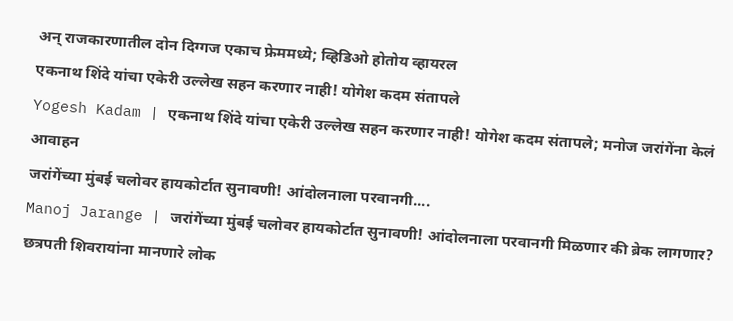अन् राजकारणातील दोन दिग्गज एकाच फ्रेममध्ये; व्हिडिओ होतोय व्हायरल
एकनाथ शिंदे यांचा एकेरी उल्लेख सहन करणार नाही! योगेश कदम संतापले
Yogesh Kadam | एकनाथ शिंदे यांचा एकेरी उल्लेख सहन करणार नाही! योगेश कदम संतापले; मनोज जरांगेंना केलं आवाहन
जरांगेंच्या मुंबई चलोवर हायकोर्टात सुनावणी! आंदोलनाला परवानगी....
Manoj Jarange | जरांगेंच्या मुंबई चलोवर हायकोर्टात सुनावणी! आंदोलनाला परवानगी मिळणार की ब्रेक लागणार?
छत्रपती शिवरायांना मानणारे लोक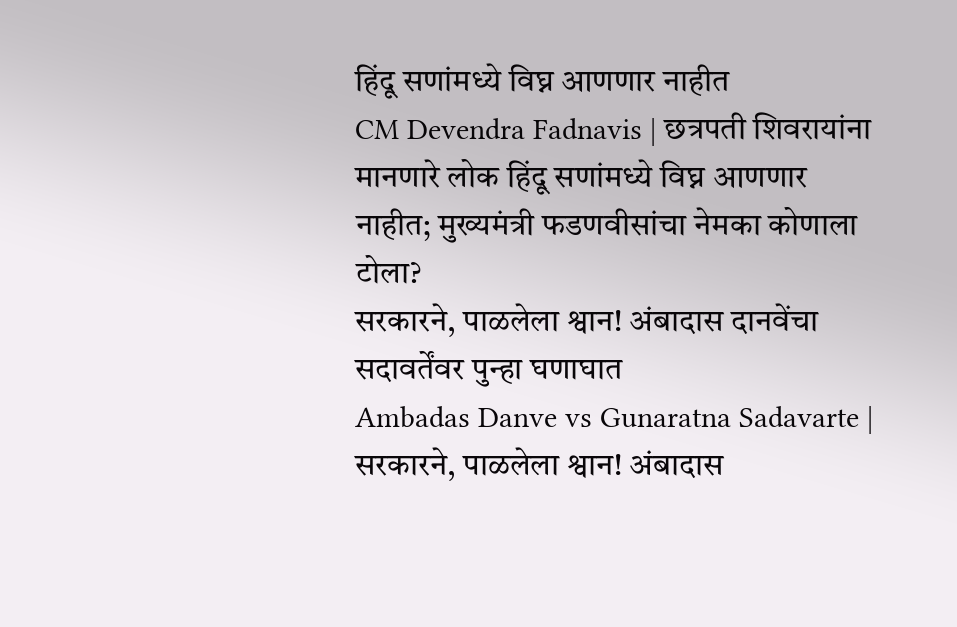हिंदू सणांमध्ये विघ्न आणणार नाहीत
CM Devendra Fadnavis | छत्रपती शिवरायांना मानणारे लोक हिंदू सणांमध्ये विघ्न आणणार नाहीत; मुख्यमंत्री फडणवीसांचा नेमका कोणाला टोला?
सरकारने, पाळलेला श्वान! अंबादास दानवेंचा सदावर्तेंवर पुन्हा घणाघात
Ambadas Danve vs Gunaratna Sadavarte | सरकारने, पाळलेला श्वान! अंबादास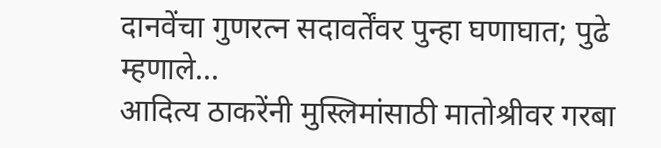दानवेंचा गुणरत्न सदावर्तेंवर पुन्हा घणाघात; पुढे म्हणाले...
आदित्य ठाकरेंनी मुस्लिमांसाठी मातोश्रीवर गरबा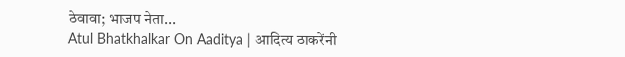ठेवावा; भाजप नेता...
Atul Bhatkhalkar On Aaditya | आदित्य ठाकरेंनी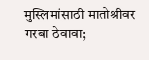मुस्लिमांसाठी मातोश्रीवर गरबा ठेवावा;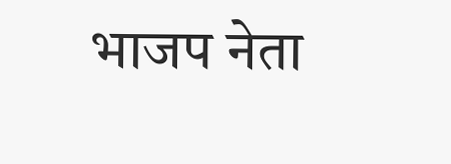भाजप नेता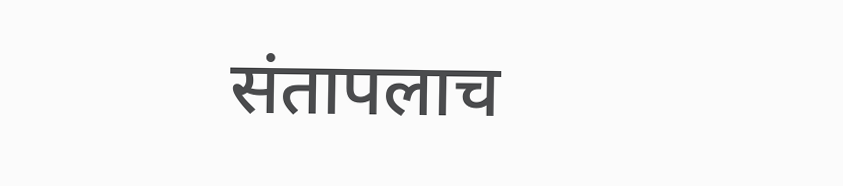संतापलाच